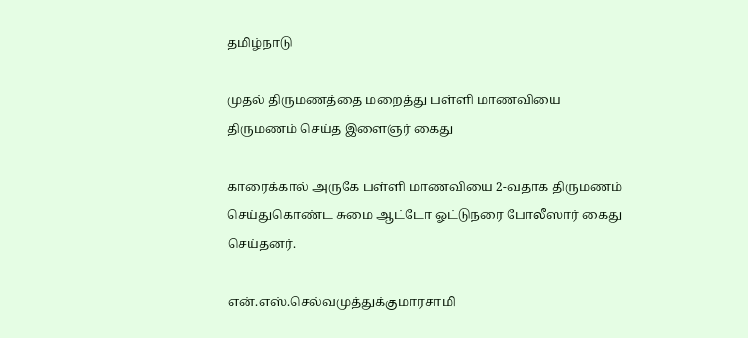தமிழ்நாடு

முதல் திருமணத்தை மறைத்து பள்ளி மாணவியை திருமணம் செய்த இளைஞர் கைது

காரைக்கால் அருகே பள்ளி மாணவியை 2-வதாக திருமணம் செய்துகொண்ட சுமை ஆட்டோ ஓட்டுநரை போலீஸார் கைது செய்தனர்.

என்.எஸ்.செல்வமுத்துக்குமாரசாமி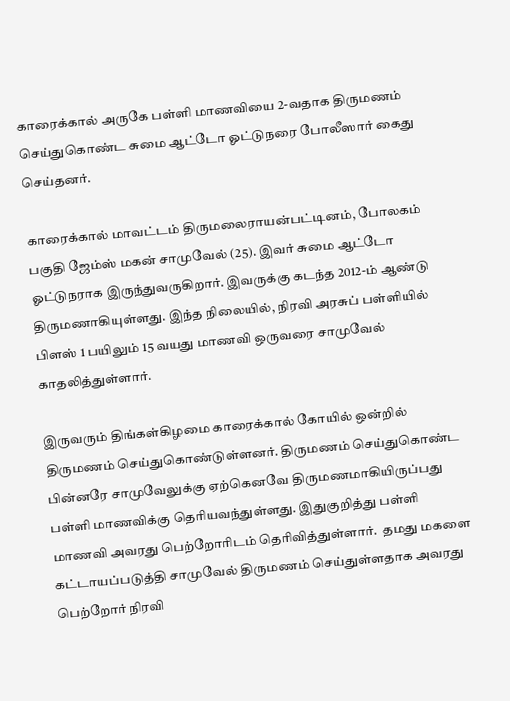காரைக்கால் அருகே பள்ளி மாணவியை 2-வதாக திருமணம் செய்துகொண்ட சுமை ஆட்டோ ஓட்டுநரை போலீஸார் கைது செய்தனர்.

காரைக்கால் மாவட்டம் திருமலைராயன்பட்டினம், போலகம் பகுதி ஜேம்ஸ் மகன் சாமுவேல் (25). இவர் சுமை ஆட்டோ ஓட்டுநராக இருந்துவருகிறார். இவருக்கு கடந்த 2012-ம் ஆண்டு திருமணாகியுள்ளது. இந்த நிலையில், நிரவி அரசுப் பள்ளியில் பிளஸ் 1 பயிலும் 15 வயது மாணவி ஒருவரை சாமுவேல் காதலித்துள்ளார்.

இருவரும் திங்கள்கிழமை காரைக்கால் கோயில் ஒன்றில்  திருமணம் செய்துகொண்டுள்ளனர். திருமணம் செய்துகொண்ட பின்னரே சாமுவேலுக்கு ஏற்கெனவே திருமணமாகியிருப்பது பள்ளி மாணவிக்கு தெரியவந்துள்ளது. இதுகுறித்து பள்ளி மாணவி அவரது பெற்றோரிடம் தெரிவித்துள்ளார்.  தமது மகளை கட்டாயப்படுத்தி சாமுவேல் திருமணம் செய்துள்ளதாக அவரது பெற்றோர் நிரவி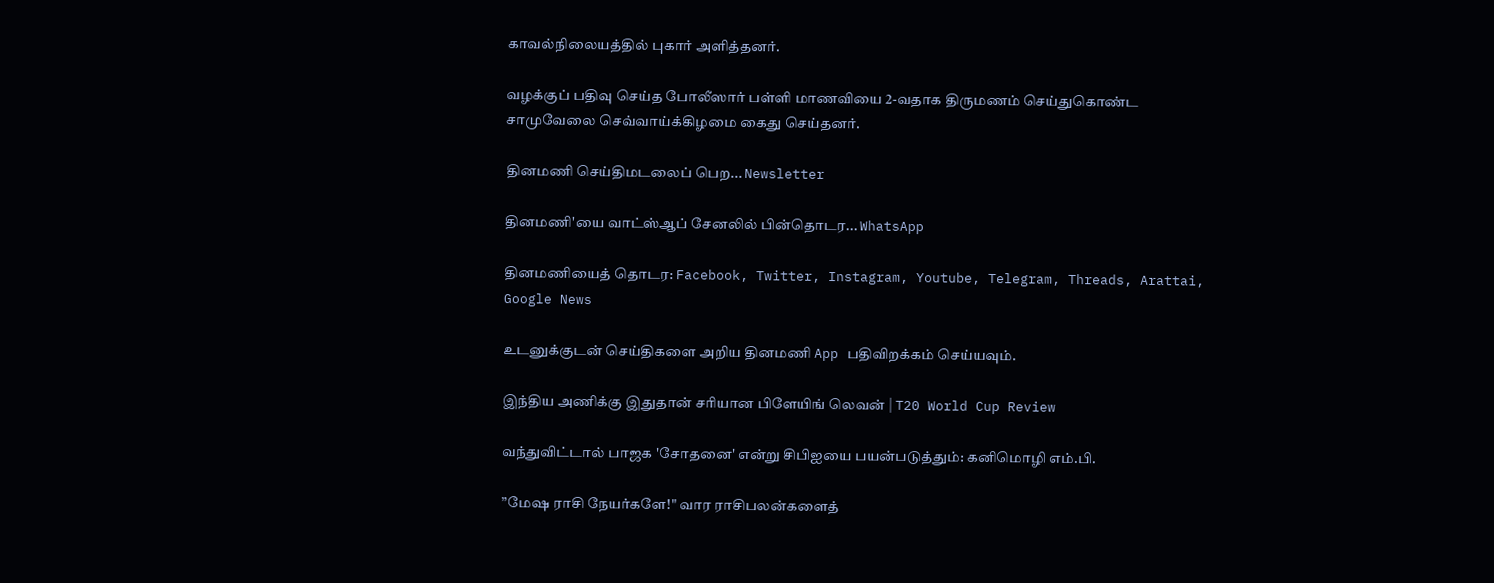காவல்நிலையத்தில் புகார் அளித்தனர்.

வழக்குப் பதிவு செய்த போலீஸார் பள்ளி மாணவியை 2-வதாக திருமணம் செய்துகொண்ட சாமுவேலை செவ்வாய்க்கிழமை கைது செய்தனர்.

தினமணி செய்திமடலைப் பெற... Newsletter

தினமணி'யை வாட்ஸ்ஆப் சேனலில் பின்தொடர... WhatsApp

தினமணியைத் தொடர: Facebook, Twitter, Instagram, Youtube, Telegram, Threads, Arattai, Google News

உடனுக்குடன் செய்திகளை அறிய தினமணி App பதிவிறக்கம் செய்யவும்.

இந்திய அணிக்கு இதுதான் சரியான பிளேயிங் லெவன் | T20 World Cup Review

வந்துவிட்டால் பாஜக 'சோதனை' என்று சிபிஐயை பயன்படுத்தும்: கனிமொழி எம்.பி.

”மேஷ ராசி நேயர்களே!" வார ராசிபலன்களைத்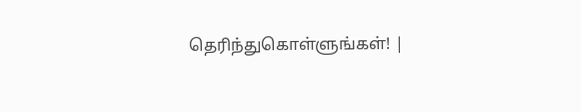தெரிந்துகொள்ளுங்கள்! |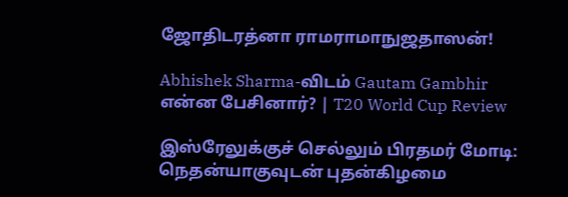ஜோதிடரத்னா ராமராமாநுஜதாஸன்!

Abhishek Sharma-விடம் Gautam Gambhir என்ன பேசினார்? | T20 World Cup Review

இஸ்ரேலுக்குச் செல்லும் பிரதமர் மோடி: நெதன்யாகுவுடன் புதன்கிழமை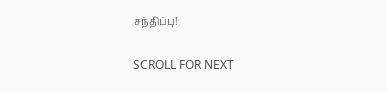சந்திப்பு!

SCROLL FOR NEXT